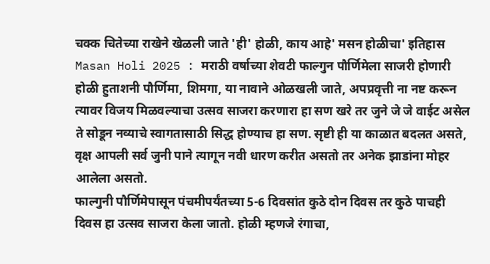चक्क चितेच्या राखेने खेळली जाते 'ही' होळी, काय आहे' मसन होळीचा' इतिहास
Masan Holi 2025 : मराठी वर्षाच्या शेवटी फाल्गुन पौर्णिमेला साजरी होणारी होळी हुताशनी पौर्णिमा, शिमगा, या नावाने ओळखली जाते, अपप्रवृत्ती ना नष्ट करून त्यावर विजय मिळवल्याचा उत्सव साजरा करणारा हा सण खरे तर जुने जे जे वाईट असेल ते सोडून नव्याचे स्वागतासाठी सिद्ध होण्याच हा सण. सृष्टी ही या काळात बदलत असते, वृक्ष आपली सर्व जुनी पाने त्यागून नवी धारण करीत असतो तर अनेक झाडांना मोहर आलेला असतो.
फाल्गुनी पौर्णिमेपासून पंचमीपर्यंतच्या 5-6 दिवसांत कुठे दोन दिवस तर कुठे पाचही दिवस हा उत्सव साजरा केला जातो. होळी म्हणजे रंगाचा,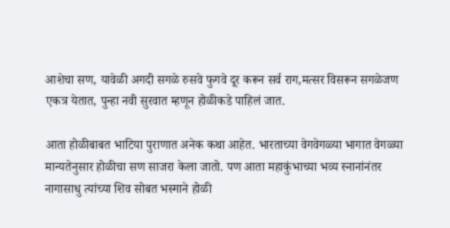आशेचा सण, यावेळी अगदी सगळे रुसवे फुगवे दूर करून सर्व राग,मत्सर विसरून सगळेजण एकत्र येतात, पुन्हा नवी सुरवात म्हणून होळीकडे पाहिलं जात.

आता होळीबाबत भाटिया पुराणात अनेक कथा आहेत. भारताच्या वेगवेगळ्या भागात वेगळ्या मान्यतेनुसार होळीचा सण साजरा केला जातो. पण आता महाकुंभाच्या भव्य स्नानांनंतर नागासाधु त्यांच्या शिव सोबत भस्माने होळी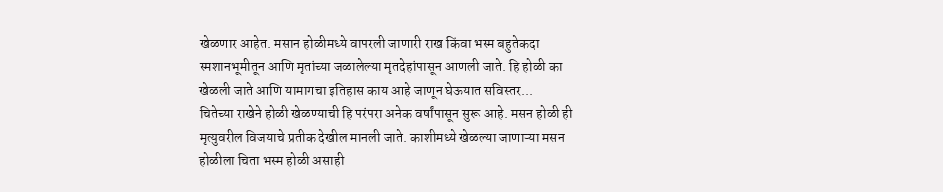खेळणार आहेत. मसान होळीमध्ये वापरली जाणारी राख किंवा भस्म बहुतेकदा स्मशानभूमीतून आणि मृतांच्या जळालेल्या मृतदेहांपासून आणली जाते. हि होळी का खेळली जाते आणि यामागचा इतिहास काय आहे जाणून घेऊयात सविस्तर...
चितेच्या राखेने होळी खेळण्याची हि परंपरा अनेक वर्षांपासून सुरू आहे. मसन होळी ही मृत्युवरील विजयाचे प्रतीक देखील मानली जाते. काशीमध्ये खेळल्या जाणाऱ्या मसन होळीला चिता भस्म होळी असाही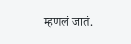म्हणलं जातं.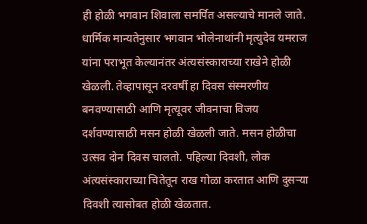ही होळी भगवान शिवाला समर्पित असल्याचे मानले जाते. धार्मिक मान्यतेनुसार भगवान भोलेनाथांनी मृत्युदेव यमराज यांना पराभूत केल्यानंतर अंत्यसंस्काराच्या राखेने होळी खेळली. तेव्हापासून दरवर्षी हा दिवस संस्मरणीय बनवण्यासाठी आणि मृत्यूवर जीवनाचा विजय दर्शवण्यासाठी मसन होळी खेळली जाते. मसन होळीचा उत्सव दोन दिवस चालतो. पहिल्या दिवशी, लोक अंत्यसंस्काराच्या चितेतून राख गोळा करतात आणि दुसऱ्या दिवशी त्यासोबत होळी खेळतात.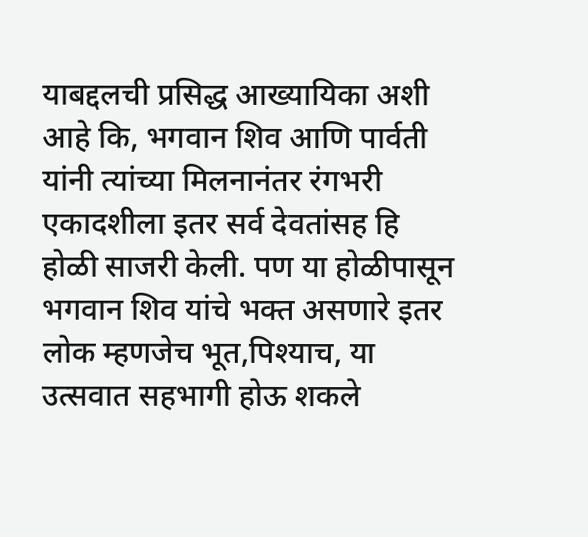याबद्दलची प्रसिद्ध आख्यायिका अशी आहे कि, भगवान शिव आणि पार्वती यांनी त्यांच्या मिलनानंतर रंगभरी एकादशीला इतर सर्व देवतांसह हि होळी साजरी केली. पण या होळीपासून भगवान शिव यांचे भक्त असणारे इतर लोक म्हणजेच भूत,पिश्याच, या उत्सवात सहभागी होऊ शकले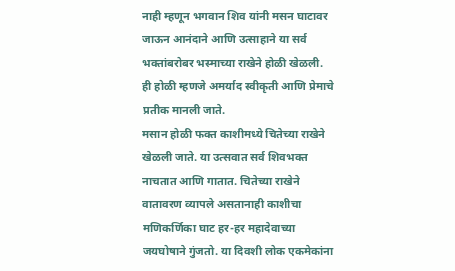नाही म्हणून भगवान शिव यांनी मसन घाटावर जाऊन आनंदाने आणि उत्साहाने या सर्व भक्तांबरोबर भस्माच्या राखेने होळी खेळली. ही होळी म्हणजे अमर्याद स्वीकृती आणि प्रेमाचे प्रतीक मानली जाते.
मसान होळी फक्त काशीमध्ये चितेच्या राखेने खेळली जाते. या उत्सवात सर्व शिवभक्त नाचतात आणि गातात. चितेच्या राखेने वातावरण व्यापले असतानाही काशीचा मणिकर्णिका घाट हर-हर महादेवाच्या जयघोषाने गुंजतो. या दिवशी लोक एकमेकांना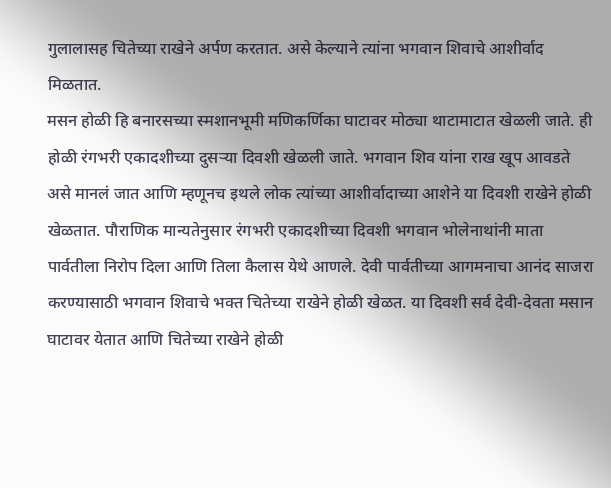गुलालासह चितेच्या राखेने अर्पण करतात. असे केल्याने त्यांना भगवान शिवाचे आशीर्वाद मिळतात.
मसन होळी हि बनारसच्या स्मशानभूमी मणिकर्णिका घाटावर मोठ्या थाटामाटात खेळली जाते. ही होळी रंगभरी एकादशीच्या दुसऱ्या दिवशी खेळली जाते. भगवान शिव यांना राख खूप आवडते असे मानलं जात आणि म्हणूनच इथले लोक त्यांच्या आशीर्वादाच्या आशेने या दिवशी राखेने होळी खेळतात. पौराणिक मान्यतेनुसार रंगभरी एकादशीच्या दिवशी भगवान भोलेनाथांनी माता पार्वतीला निरोप दिला आणि तिला कैलास येथे आणले. देवी पार्वतीच्या आगमनाचा आनंद साजरा करण्यासाठी भगवान शिवाचे भक्त चितेच्या राखेने होळी खेळत. या दिवशी सर्व देवी-देवता मसान घाटावर येतात आणि चितेच्या राखेने होळी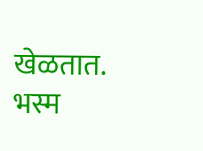खेळतात.
भस्म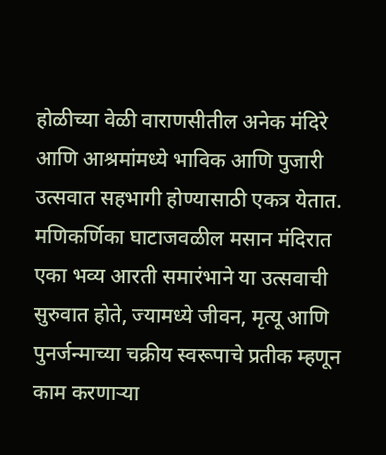होळीच्या वेळी वाराणसीतील अनेक मंदिरे आणि आश्रमांमध्ये भाविक आणि पुजारी उत्सवात सहभागी होण्यासाठी एकत्र येतात. मणिकर्णिका घाटाजवळील मसान मंदिरात एका भव्य आरती समारंभाने या उत्सवाची सुरुवात होते, ज्यामध्ये जीवन, मृत्यू आणि पुनर्जन्माच्या चक्रीय स्वरूपाचे प्रतीक म्हणून काम करणाऱ्या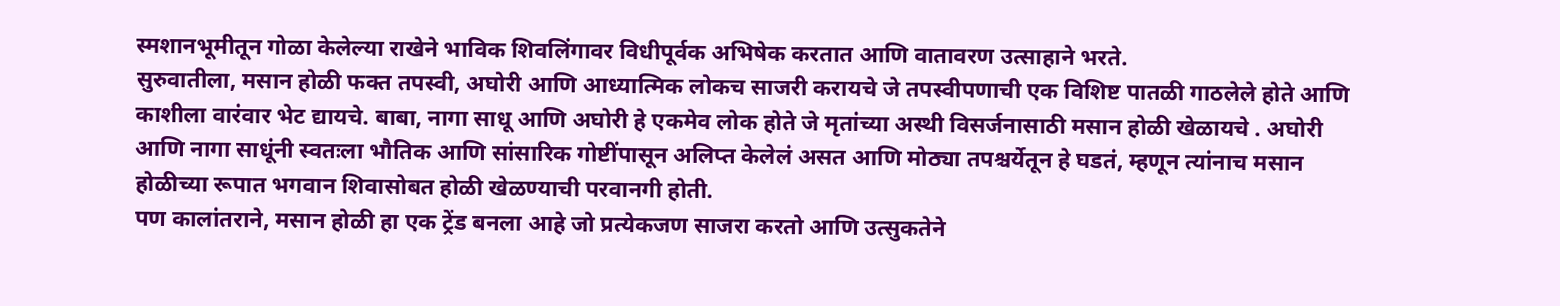स्मशानभूमीतून गोळा केलेल्या राखेने भाविक शिवलिंगावर विधीपूर्वक अभिषेक करतात आणि वातावरण उत्साहाने भरते.
सुरुवातीला, मसान होळी फक्त तपस्वी, अघोरी आणि आध्यात्मिक लोकच साजरी करायचे जे तपस्वीपणाची एक विशिष्ट पातळी गाठलेले होते आणि काशीला वारंवार भेट द्यायचे. बाबा, नागा साधू आणि अघोरी हे एकमेव लोक होते जे मृतांच्या अस्थी विसर्जनासाठी मसान होळी खेळायचे . अघोरी आणि नागा साधूंनी स्वतःला भौतिक आणि सांसारिक गोष्टींपासून अलिप्त केलेलं असत आणि मोठ्या तपश्चर्येतून हे घडतं, म्हणून त्यांनाच मसान होळीच्या रूपात भगवान शिवासोबत होळी खेळण्याची परवानगी होती.
पण कालांतराने, मसान होळी हा एक ट्रेंड बनला आहे जो प्रत्येकजण साजरा करतो आणि उत्सुकतेने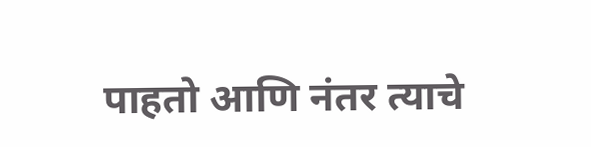पाहतो आणि नंतर त्याचे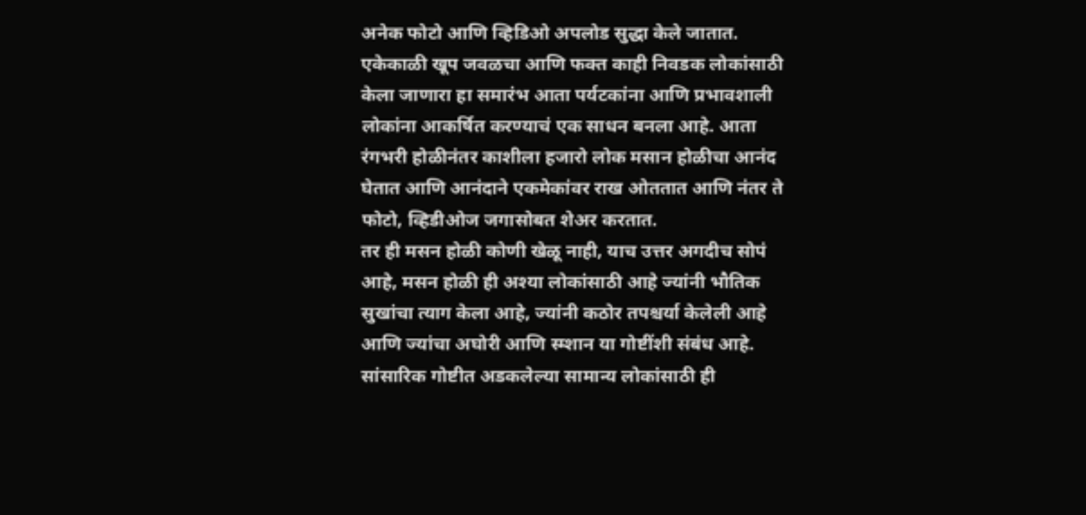अनेक फोटो आणि व्हिडिओ अपलोड सुद्धा केले जातात. एकेकाळी खूप जवळचा आणि फक्त काही निवडक लोकांसाठी केला जाणारा हा समारंभ आता पर्यटकांना आणि प्रभावशाली लोकांना आकर्षित करण्याचं एक साधन बनला आहे. आता रंगभरी होळीनंतर काशीला हजारो लोक मसान होळीचा आनंद घेतात आणि आनंदाने एकमेकांवर राख ओततात आणि नंतर ते फोटो, व्हिडीओज जगासोबत शेअर करतात.
तर ही मसन होळी कोणी खेळू नाही, याच उत्तर अगदीच सोपं आहे, मसन होळी ही अश्या लोकांसाठी आहे ज्यांनी भौतिक सुखांचा त्याग केला आहे, ज्यांनी कठोर तपश्चर्या केलेली आहे आणि ज्यांचा अघोरी आणि स्म्शान या गोष्टींशी संबंध आहे. सांसारिक गोष्टीत अडकलेल्या सामान्य लोकांसाठी ही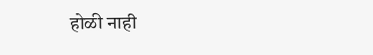होळी नाही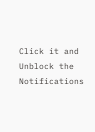Click it and Unblock the Notifications